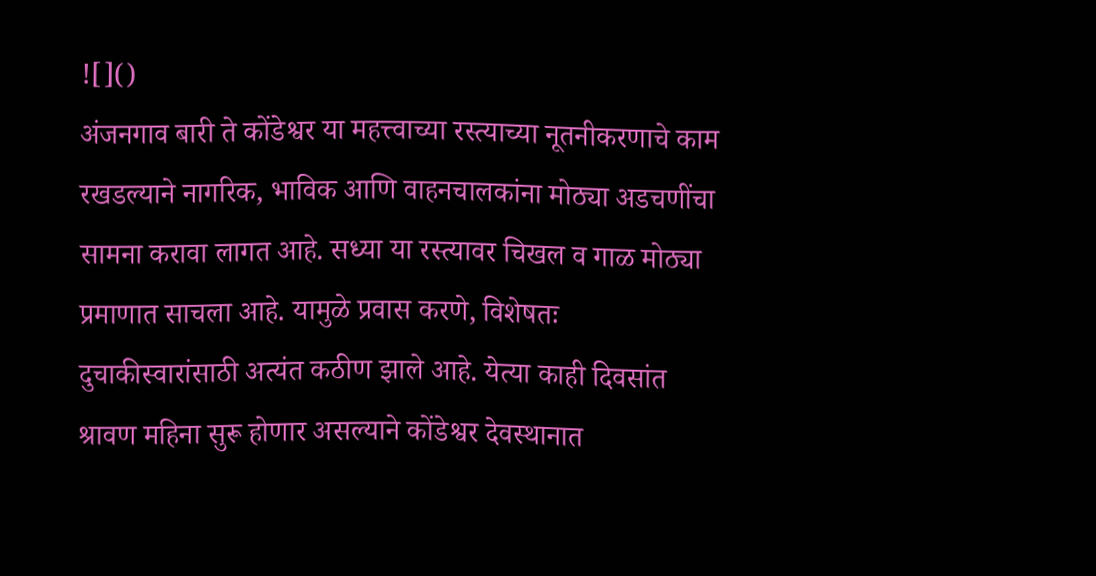![]()
अंजनगाव बारी ते कोंडेश्वर या महत्त्वाच्या रस्त्याच्या नूतनीकरणाचे काम रखडल्याने नागरिक, भाविक आणि वाहनचालकांना मोठ्या अडचणींचा सामना करावा लागत आहे. सध्या या रस्त्यावर चिखल व गाळ मोठ्या प्रमाणात साचला आहे. यामुळे प्रवास करणे, विशेषतः दुचाकीस्वारांसाठी अत्यंत कठीण झाले आहे. येत्या काही दिवसांत श्रावण महिना सुरू होणार असल्याने कोंडेश्वर देवस्थानात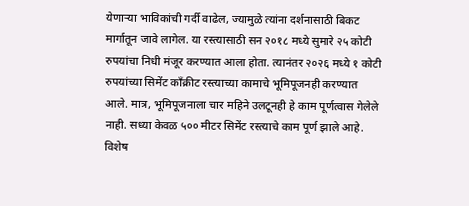येणाऱ्या भाविकांची गर्दी वाढेल, ज्यामुळे त्यांना दर्शनासाठी बिकट मार्गातून जावे लागेल. या रस्त्यासाठी सन २०१८ मध्ये सुमारे २५ कोटी रुपयांचा निधी मंजूर करण्यात आला होता. त्यानंतर २०२६ मध्ये १ कोटी रुपयांच्या सिमेंट काँक्रीट रस्त्याच्या कामाचे भूमिपूजनही करण्यात आले. मात्र, भूमिपूजनाला चार महिने उलटूनही हे काम पूर्णत्वास गेलेले नाही. सध्या केवळ ५०० मीटर सिमेंट रस्त्याचे काम पूर्ण झाले आहे. विशेष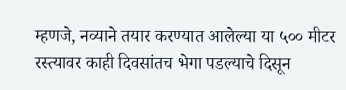म्हणजे, नव्याने तयार करण्यात आलेल्या या ५०० मीटर रस्त्यावर काही दिवसांतच भेगा पडल्याचे दिसून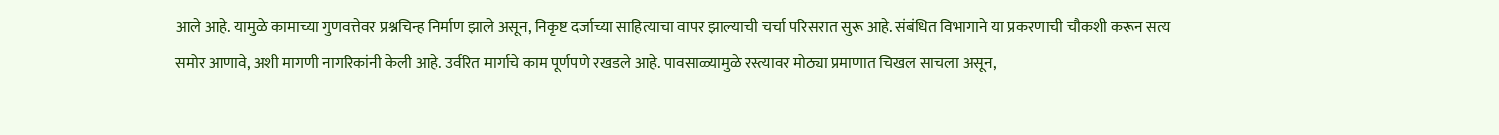आले आहे. यामुळे कामाच्या गुणवत्तेवर प्रश्नचिन्ह निर्माण झाले असून, निकृष्ट दर्जाच्या साहित्याचा वापर झाल्याची चर्चा परिसरात सुरू आहे. संबंधित विभागाने या प्रकरणाची चौकशी करून सत्य समोर आणावे, अशी मागणी नागरिकांनी केली आहे. उर्वरित मार्गाचे काम पूर्णपणे रखडले आहे. पावसाळ्यामुळे रस्त्यावर मोठ्या प्रमाणात चिखल साचला असून,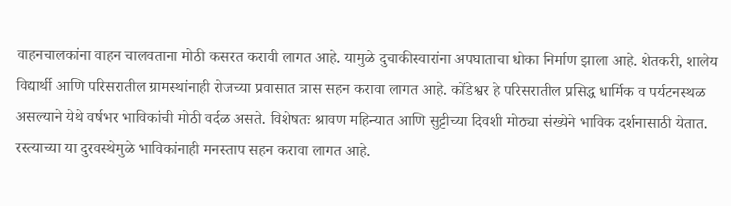वाहनचालकांना वाहन चालवताना मोठी कसरत करावी लागत आहे. यामुळे दुचाकीस्वारांना अपघाताचा धोका निर्माण झाला आहे. शेतकरी, शालेय विद्यार्थी आणि परिसरातील ग्रामस्थांनाही रोजच्या प्रवासात त्रास सहन करावा लागत आहे. कोंडेश्वर हे परिसरातील प्रसिद्ध धार्मिक व पर्यटनस्थळ असल्याने येथे वर्षभर भाविकांची मोठी वर्दळ असते. विशेषतः श्रावण महिन्यात आणि सुट्टीच्या दिवशी मोठ्या संख्येने भाविक दर्शनासाठी येतात. रस्त्याच्या या दुरवस्थेमुळे भाविकांनाही मनस्ताप सहन करावा लागत आहे.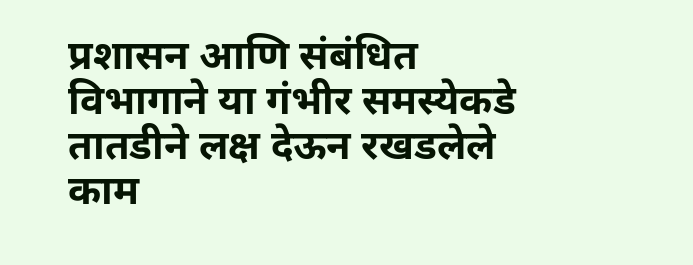प्रशासन आणि संबंधित विभागाने या गंभीर समस्येकडे तातडीने लक्ष देऊन रखडलेले काम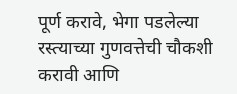पूर्ण करावे, भेगा पडलेल्या रस्त्याच्या गुणवत्तेची चौकशी करावी आणि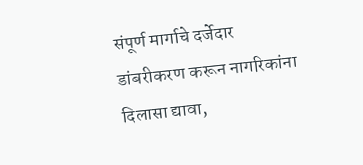संपूर्ण मार्गाचे दर्जेदार डांबरीकरण करून नागरिकांना दिलासा द्यावा,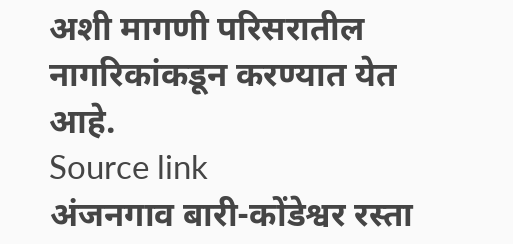अशी मागणी परिसरातील नागरिकांकडून करण्यात येत आहे.
Source link
अंजनगाव बारी-कोंडेश्वर रस्ता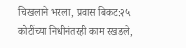चिखलाने भरला, प्रवास बिकट:२५ कोटींच्या निधीनंतरही काम रखडले,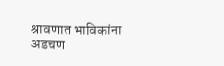श्रावणात भाविकांना अडचण